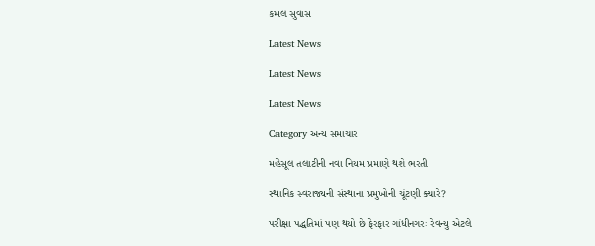કમલ સુવાસ

Latest News

Latest News

Latest News

Category અન્ય સમાચાર

મહેસૂલ તલાટીની નવા નિયમ પ્રમાણે થશે ભરતી

સ્થાનિક સ્વરાજ્યની સંસ્થાના પ્રમુખોની ચૂંટણી ક્યારે?

પરીક્ષા પદ્ધતિમાં પણ થયો છે ફેરફાર ગાંધીનગરઃ રેવન્યુ એટલે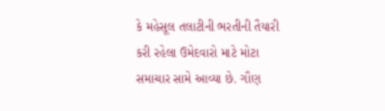કે મહેસૂલ તલાટીની ભરતીની તૈયારી કરી રહેલા ઉમેદવારો માટે મોટા સમાચાર સામે આવ્યા છે. ગૌણ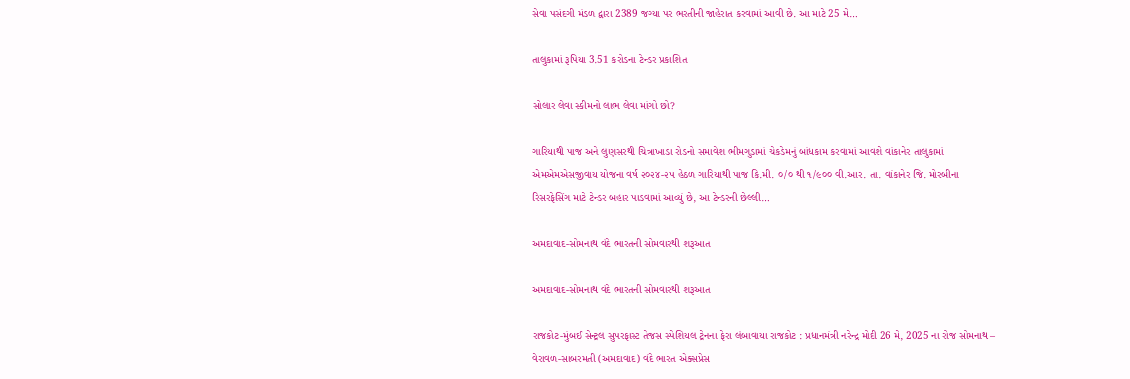સેવા પસંદગી મંડળ દ્વારા 2389 જગ્યા પર ભરતીની જાહેરાત કરવામાં આવી છે. આ માટે 25 મે…

તાલુકામાં રૂપિયા 3.51 કરોડના ટેન્ડર પ્રકાશિત

સોલાર લેવા સ્કીમનો લાભ લેવા માંગો છો?

ગારિયાથી પાજ અને લુણસરથી ચિત્રાખાડા રોડનો સમાવેશ ભીમગુડામાં ચેકડેમનું બાંધકામ કરવામાં આવશે વાંકાનેર તાલુકામાં એમએમએસજીવાય યોજના વર્ષ ૨૦૨૪-૨૫ હેઠળ ગારિયાથી પાજ કિ.મી. ૦/૦ થી ૧/૯૦૦ વી.આર. તા. વાંકાનેર જિ. મોરબીના રિસરફેસિંગ માટે ટેન્ડર બહાર પાડવામાં આવ્યું છે, આ ટેન્ડરની છેલ્લી…

અમદાવાદ-સોમનાથ વંદે ભારતની સોમવારથી શરૂઆત

અમદાવાદ-સોમનાથ વંદે ભારતની સોમવારથી શરૂઆત

રાજકોટ-મુંબઈ સેન્ટ્રલ સુપરફાસ્ટ તેજસ સ્પેશિયલ ટ્રેનના ફેરા લંબાવાયા રાજકોટ : પ્રધાનમંત્રી નરેન્દ્ર મોદી 26 મે, 2025 ના રોજ સોમનાથ – વેરાવળ-સાબરમતી (અમદાવાદ) વંદે ભારત એક્સપ્રેસ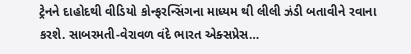ટ્રેનને દાહોદથી વીડિયો કોન્ફરન્સિંગના માધ્યમ થી લીલી ઝંડી બતાવીને રવાના કરશે. સાબરમતી-વેરાવળ વંદે ભારત એક્સપ્રેસ…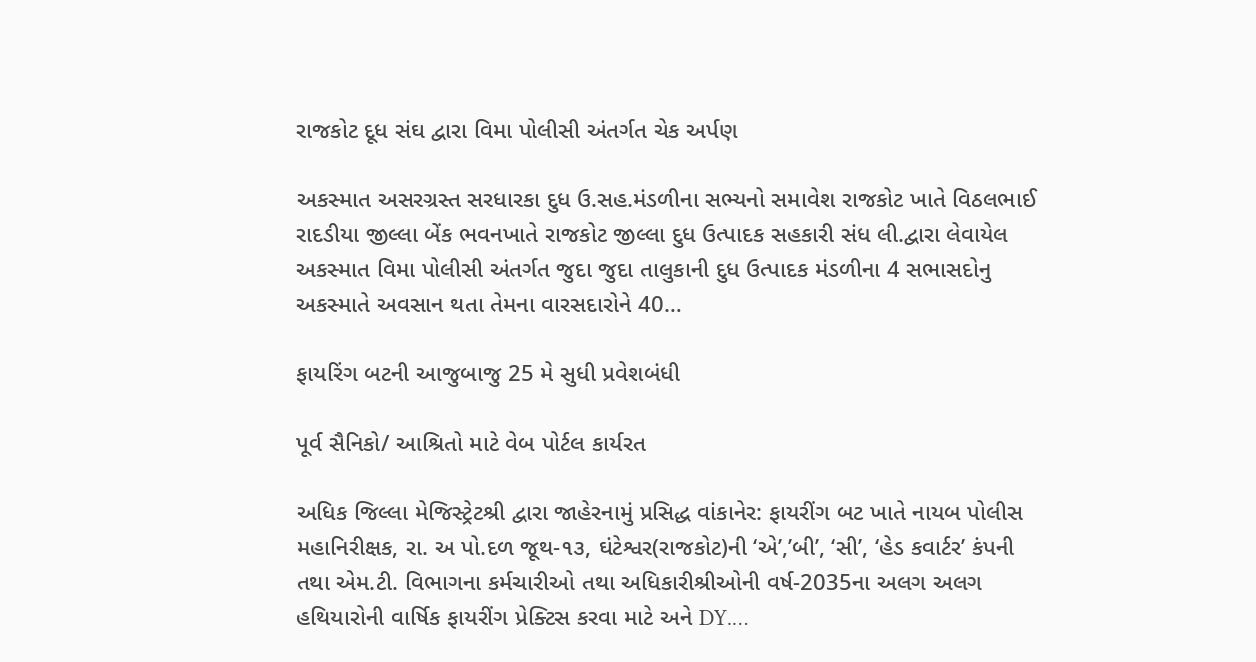રાજકોટ દૂધ સંઘ દ્વારા વિમા પોલીસી અંતર્ગત ચેક અર્પણ

અકસ્માત અસરગ્રસ્ત સરધારકા દુધ ઉ.સહ.મંડળીના સભ્યનો સમાવેશ રાજકોટ ખાતે વિઠલભાઈ રાદડીયા જીલ્લા બેંક ભવનખાતે રાજકોટ જીલ્લા દુધ ઉત્પાદક સહકારી સંધ લી.દ્વારા લેવાયેલ અકસ્માત વિમા પોલીસી અંતર્ગત જુદા જુદા તાલુકાની દુધ ઉત્પાદક મંડળીના 4 સભાસદોનુ અકસ્માતે અવસાન થતા તેમના વારસદારોને 40…

ફાયરિંગ બટની આજુબાજુ 25 મે સુધી પ્રવેશબંધી

પૂર્વ સૈનિકો/ આશ્રિતો માટે વેબ પોર્ટલ કાર્યરત

અધિક જિલ્લા મેજિસ્ટ્રેટશ્રી દ્વારા જાહેરનામું પ્રસિદ્ધ વાંકાનેર: ફાયરીંગ બટ ખાતે નાયબ પોલીસ મહાનિરીક્ષક, રા. અ પો.દળ જૂથ-૧૩, ઘંટેશ્વર(રાજકોટ)ની ‘એ’,’બી’, ‘સી’, ‘હેડ કવાર્ટર’ કંપની તથા એમ.ટી. વિભાગના કર્મચારીઓ તથા અધિકારીશ્રીઓની વર્ષ-2035ના અલગ અલગ હથિયારોની વાર્ષિક ફાયરીંગ પ્રેક્ટિસ કરવા માટે અને DY.…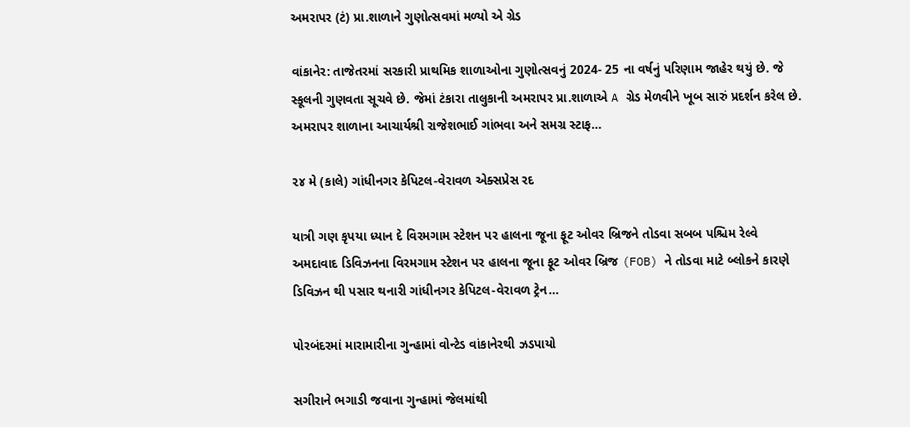અમરાપર (ટં) પ્રા.શાળાને ગુણોત્સવમાં મળ્યો એ ગ્રેડ

વાંકાનેર: તાજેતરમાં સરકારી પ્રાથમિક શાળાઓના ગુણોત્સવનું 2024- 25 ના વર્ષનું પરિણામ જાહેર થયું છે. જે સ્કૂલની ગુણવતા સૂચવે છે. જેમાં ટંકારા તાલુકાની અમરાપર પ્રા.શાળાએ A ગ્રેડ મેળવીને ખૂબ સારું પ્રદર્શન કરેલ છે. અમરાપર શાળાના આચાર્યશ્રી રાજેશભાઈ ગાંભવા અને સમગ્ર સ્ટાફ…

૨૪ મે (કાલે) ગાંધીનગર કેપિટલ-વેરાવળ એક્સપ્રેસ રદ

યાત્રી ગણ કૃપયા ધ્યાન દે વિરમગામ સ્ટેશન પર હાલના જૂના ફૂટ ઓવર બ્રિજને તોડવા સબબ પશ્ચિમ રેલ્વે અમદાવાદ ડિવિઝનના વિરમગામ સ્ટેશન પર હાલના જૂના ફૂટ ઓવર બ્રિજ (FOB) ને તોડવા માટે બ્લોકને કારણે ડિવિઝન થી પસાર થનારી ગાંધીનગર કેપિટલ-વેરાવળ ટ્રેન…

પોરબંદરમાં મારામારીના ગુન્હામાં વોન્ટેડ વાંકાનેરથી ઝડપાયો

સગીરાને ભગાડી જવાના ગુન્હામાં જેલમાંથી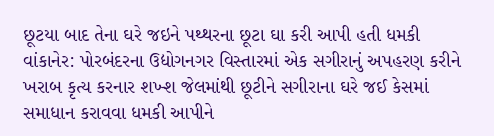છૂટયા બાદ તેના ઘરે જઇને પથ્થરના છૂટા ઘા કરી આપી હતી ધમકી વાંકાનેર: પોરબંદરના ઉદ્યોગનગર વિસ્તારમાં એક સગીરાનું અપહરણ કરીને ખરાબ કૃત્ય કરનાર શખ્શ જેલમાંથી છૂટીને સગીરાના ઘરે જઈ કેસમાં સમાધાન કરાવવા ધમકી આપીને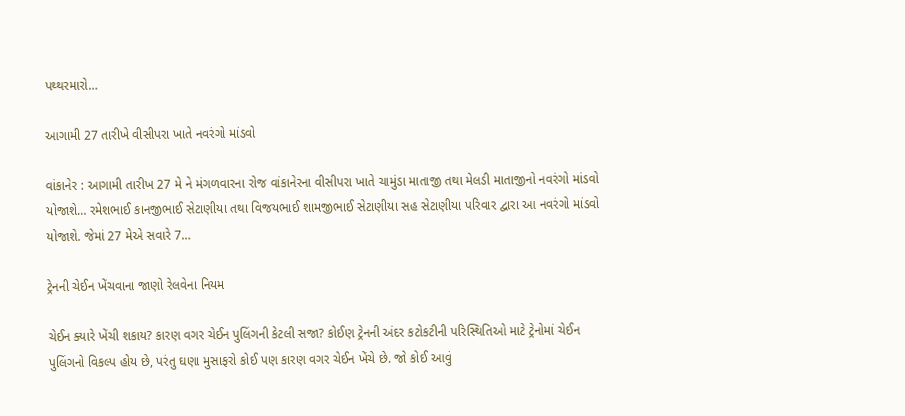પથ્થરમારો…

આગામી 27 તારીખે વીસીપરા ખાતે નવરંગો માંડવો

વાંકાનેર : આગામી તારીખ 27 મે ને મંગળવારના રોજ વાંકાનેરના વીસીપરા ખાતે ચામુંડા માતાજી તથા મેલડી માતાજીનો નવરંગો માંડવો યોજાશે… રમેશભાઈ કાનજીભાઈ સેટાણીયા તથા વિજયભાઈ શામજીભાઈ સેટાણીયા સહ સેટાણીયા પરિવાર દ્વારા આ નવરંગો માંડવો યોજાશે. જેમાં 27 મેએ સવારે 7…

ટ્રેનની ચેઈન ખેંચવાના જાણો રેલવેના નિયમ

ચેઈન ક્યારે ખેંચી શકાય? કારણ વગર ચેઈન પુલિંગની કેટલી સજા? કોઈણ ટ્રેનની અંદર કટોકટીની પરિસ્થિતિઓ માટે ટ્રેનોમાં ચેઈન પુલિંગનો વિકલ્પ હોય છે, પરંતુ ઘણા મુસાફરો કોઈ પણ કારણ વગર ચેઈન ખેંચે છે. જો કોઈ આવું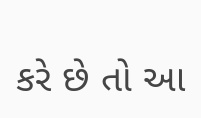કરે છે તો આ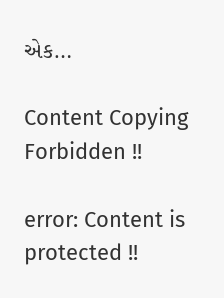એક…

Content Copying Forbidden !!

error: Content is protected !!